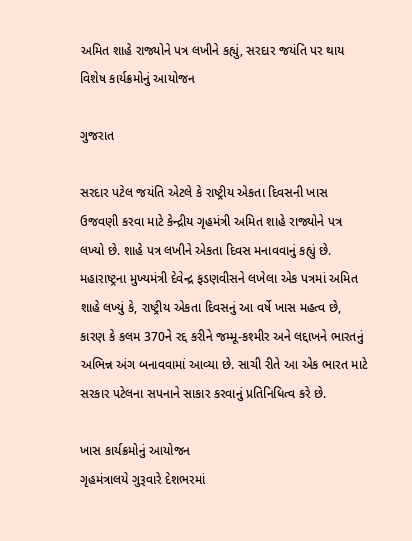અમિત શાહે રાજ્યોને પત્ર લખીને કહ્યું, સરદાર જયંતિ પર થાય વિશેષ કાર્યક્રમોનું આયોજન

ગુજરાત

સરદાર પટેલ જયંતિ એટલે કે રાષ્ટ્રીય એકતા દિવસની ખાસ ઉજવણી કરવા માટે કેન્દ્રીય ગૃહમંત્રી અમિત શાહે રાજ્યોને પત્ર લખ્યો છે. શાહે પત્ર લખીને એકતા દિવસ મનાવવાનું કહ્યું છે. મહારાષ્ટ્રના મુખ્યમંત્રી દેવેન્દ્ર ફડણવીસને લખેલા એક પત્રમાં અમિત શાહે લખ્યું કે, રાષ્ટ્રીય એકતા દિવસનું આ વર્ષે ખાસ મહત્વ છે, કારણ કે કલમ 370ને રદ્દ કરીને જમ્મૂ-કશ્મીર અને લદ્દાખને ભારતનું અભિન્ન અંગ બનાવવામાં આવ્યા છે. સાચી રીતે આ એક ભારત માટે સરકાર પટેલના સપનાને સાકાર કરવાનું પ્રતિનિધિત્વ કરે છે.

ખાસ કાર્યક્રમોનું આયોજન
ગૃહમંત્રાલયે ગુરૂવારે દેશભરમાં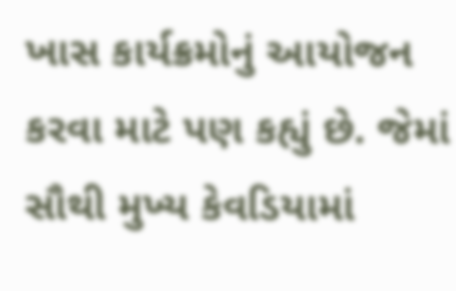ખાસ કાર્યક્રમોનું આયોજન કરવા માટે પણ કહ્યું છે. જેમાં સૌથી મુખ્ય કેવડિયામાં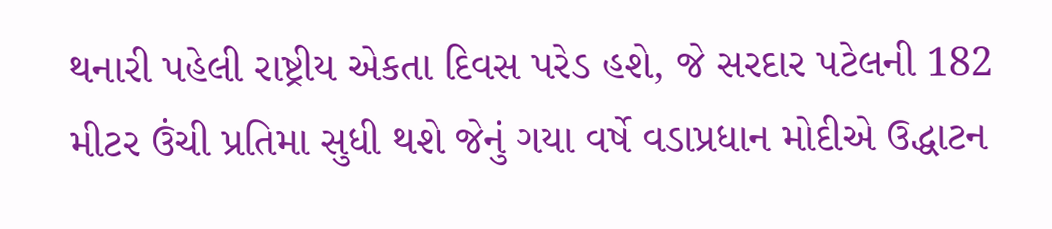થનારી પહેલી રાષ્ટ્રીય એકતા દિવસ પરેડ હશે, જે સરદાર પટેલની 182 મીટર ઉંચી પ્રતિમા સુધી થશે જેનું ગયા વર્ષે વડાપ્રધાન મોદીએ ઉદ્ધાટન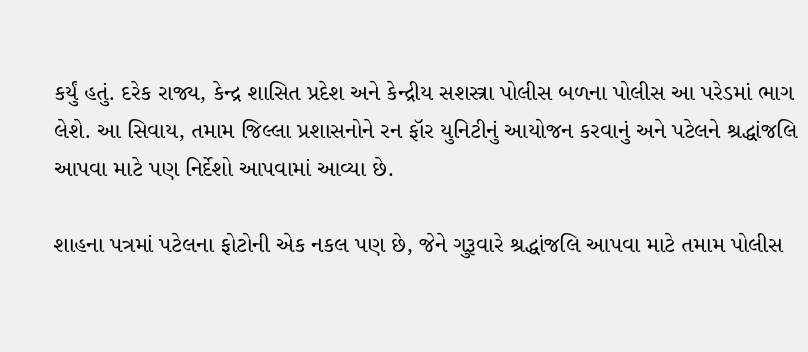કર્યું હતું. દરેક રાજ્ય, કેન્દ્ર શાસિત પ્રદેશ અને કેન્દ્રીય સશસ્ત્રા પોલીસ બળના પોલીસ આ પરેડમાં ભાગ લેશે. આ સિવાય, તમામ જિલ્લા પ્રશાસનોને રન ફૉર યુનિટીનું આયોજન કરવાનું અને પટેલને શ્રદ્ધાંજલિ આપવા માટે પણ નિર્દેશો આપવામાં આવ્યા છે.

શાહના પત્રમાં પટેલના ફોટોની એક નકલ પણ છે, જેને ગુરૂવારે શ્રદ્ધાંજલિ આપવા માટે તમામ પોલીસ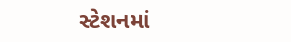સ્ટેશનમાં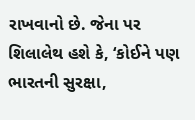રાખવાનો છે. જેના પર શિલાલેથ હશે કે, ‘કોઈને પણ ભારતની સુરક્ષા,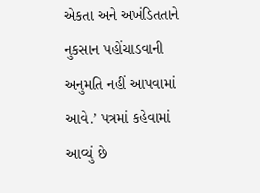એકતા અને અખંડિતતાને નુકસાન પહોંચાડવાની અનુમતિ નહીં આપવામાં આવે.’ પત્રમાં કહેવામાં આવ્યું છે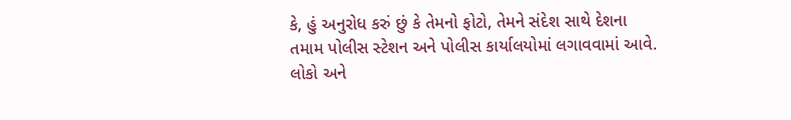કે, હું અનુરોધ કરું છું કે તેમનો ફોટો, તેમને સંદેશ સાથે દેશના તમામ પોલીસ સ્ટેશન અને પોલીસ કાર્યાલયોમાં લગાવવામાં આવે. લોકો અને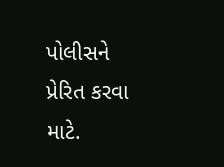પોલીસને પ્રેરિત કરવા માટે.